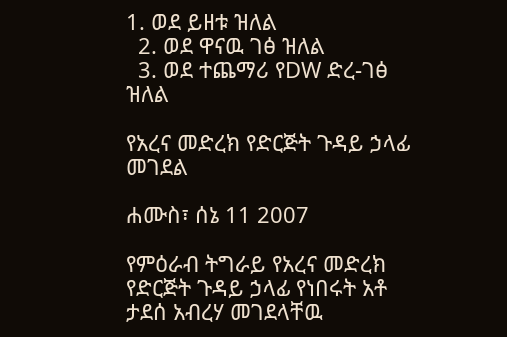1. ወደ ይዘቱ ዝለል
  2. ወደ ዋናዉ ገፅ ዝለል
  3. ወደ ተጨማሪ የDW ድረ-ገፅ ዝለል

የአረና መድረክ የድርጅት ጉዳይ ኃላፊ መገደል

ሐሙስ፣ ሰኔ 11 2007

የምዕራብ ትግራይ የአረና መድረክ የድርጅት ጉዳይ ኃላፊ የነበሩት አቶ ታደሰ አብረሃ መገደላቸዉ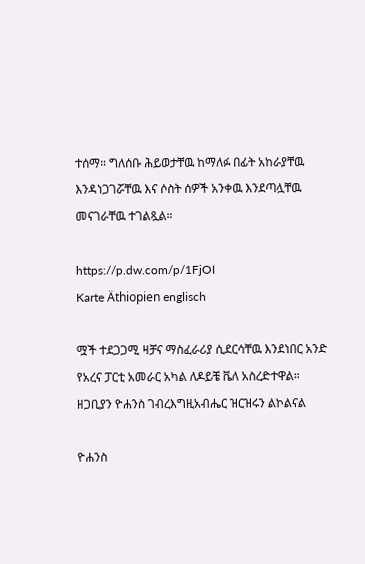ተሰማ። ግለሰቡ ሕይወታቸዉ ከማለፉ በፊት አከራያቸዉ እንዳነጋገሯቸዉ እና ሶስት ሰዎች አንቀዉ እንደጣሏቸዉ መናገራቸዉ ተገልጿል።

https://p.dw.com/p/1FjOI
Karte Äthiopien englisch

ሟች ተደጋጋሚ ዛቻና ማስፈራሪያ ሲደርሳቸዉ እንደነበር አንድ የአረና ፓርቲ አመራር አካል ለዶይቼ ቬለ አስረድተዋል። ዘጋቢያን ዮሐንስ ገብረእግዚአብሔር ዝርዝሩን ልኮልናል

ዮሐንስ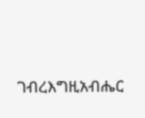ገብረእግዚአብሔር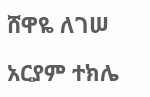ሸዋዬ ለገሠ

አርያም ተክሌ